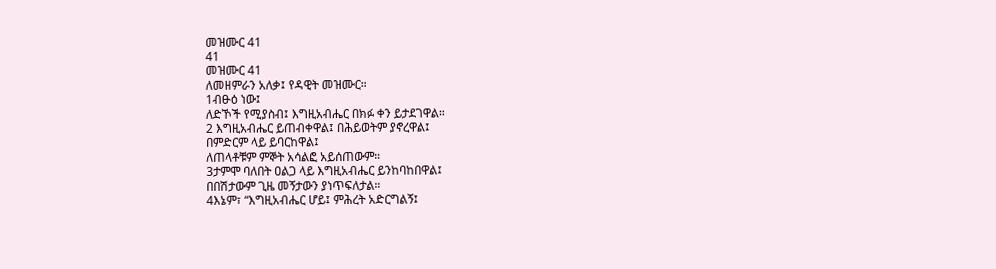መዝሙር 41
41
መዝሙር 41
ለመዘምራን አለቃ፤ የዳዊት መዝሙር።
1ብፁዕ ነው፤
ለድኾች የሚያስብ፤ እግዚአብሔር በክፉ ቀን ይታደገዋል።
2 እግዚአብሔር ይጠብቀዋል፤ በሕይወትም ያኖረዋል፤
በምድርም ላይ ይባርከዋል፤
ለጠላቶቹም ምኞት አሳልፎ አይሰጠውም።
3ታምሞ ባለበት ዐልጋ ላይ እግዚአብሔር ይንከባከበዋል፤
በበሽታውም ጊዜ መኝታውን ያነጥፍለታል።
4እኔም፣ “እግዚአብሔር ሆይ፤ ምሕረት አድርግልኝ፤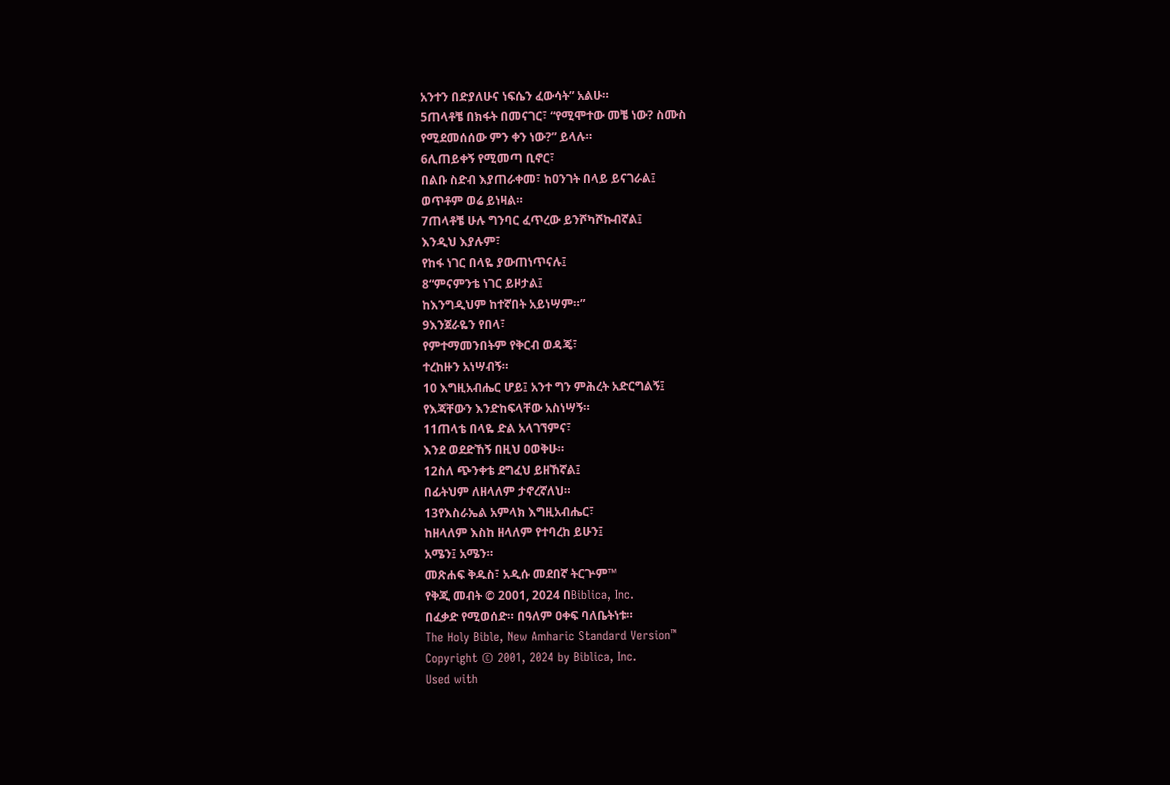አንተን በድያለሁና ነፍሴን ፈውሳት” አልሁ።
5ጠላቶቼ በክፋት በመናገር፣ “የሚሞተው መቼ ነው? ስሙስ
የሚደመሰሰው ምን ቀን ነው?” ይላሉ።
6ሊጠይቀኝ የሚመጣ ቢኖር፣
በልቡ ስድብ እያጠራቀመ፣ ከዐንገት በላይ ይናገራል፤
ወጥቶም ወሬ ይነዛል።
7ጠላቶቼ ሁሉ ግንባር ፈጥረው ይንሾካሾኩብኛል፤
እንዲህ እያሉም፣
የከፋ ነገር በላዬ ያውጠነጥናሉ፤
8“ምናምንቴ ነገር ይዞታል፤
ከእንግዲህም ከተኛበት አይነሣም።”
9እንጀራዬን የበላ፣
የምተማመንበትም የቅርብ ወዳጄ፣
ተረከዙን አነሣብኝ።
10 እግዚአብሔር ሆይ፤ አንተ ግን ምሕረት አድርግልኝ፤
የእጃቸውን እንድከፍላቸው አስነሣኝ።
11ጠላቴ በላዬ ድል አላገኘምና፣
እንደ ወደድኸኝ በዚህ ዐወቅሁ።
12ስለ ጭንቀቴ ደግፈህ ይዘኸኛል፤
በፊትህም ለዘላለም ታኖረኛለህ።
13የእስራኤል አምላክ እግዚአብሔር፣
ከዘላለም እስከ ዘላለም የተባረከ ይሁን፤
አሜን፤ አሜን።
መጽሐፍ ቅዱስ፣ አዲሱ መደበኛ ትርጕም™
የቅጂ መብት © 2001, 2024 በBiblica, Inc.
በፈቃድ የሚወሰድ። በዓለም ዐቀፍ ባለቤትነቱ።
The Holy Bible, New Amharic Standard Version™
Copyright © 2001, 2024 by Biblica, Inc.
Used with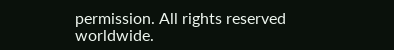permission. All rights reserved worldwide.